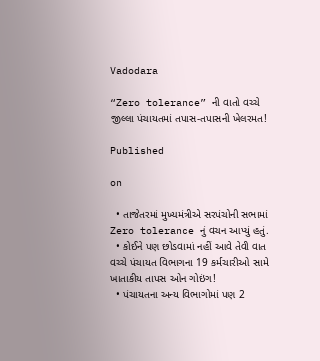Vadodara

“Zero tolerance” ની વાતો વચ્ચે જીલ્લા પંચાયતમાં તપાસ-તપાસની ખેલરમત!

Published

on

  • તાજેતરમાં મુખ્યમંત્રીએ સરપંચોની સભામાં Zero tolerance નું વચન આપ્યું હતું.
  • કોઈને પણ છોડવામાં નહીં આવે તેવી વાત વચ્ચે પંચાયત વિભાગના 19 કર્મચારીઓ સામે ખાતાકીય તાપસ ઓન ગોઇંગ!
  • પંચાયતના અન્ય વિભાગોમાં પણ 2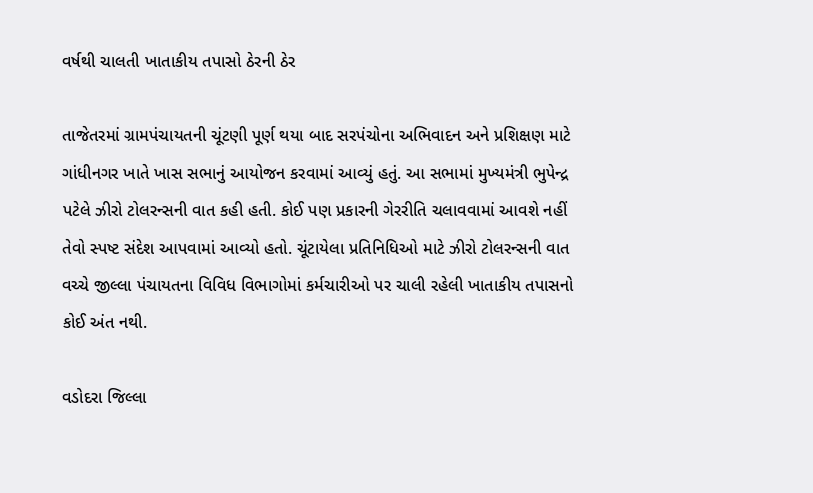વર્ષથી ચાલતી ખાતાકીય તપાસો ઠેરની ઠેર

તાજેતરમાં ગ્રામપંચાયતની ચૂંટણી પૂર્ણ થયા બાદ સરપંચોના અભિવાદન અને પ્રશિક્ષણ માટે ગાંધીનગર ખાતે ખાસ સભાનું આયોજન કરવામાં આવ્યું હતું. આ સભામાં મુખ્યમંત્રી ભુપેન્દ્ર પટેલે ઝીરો ટોલરન્સની વાત કહી હતી. કોઈ પણ પ્રકારની ગેરરીતિ ચલાવવામાં આવશે નહીં તેવો સ્પષ્ટ સંદેશ આપવામાં આવ્યો હતો. ચૂંટાયેલા પ્રતિનિધિઓ માટે ઝીરો ટોલરન્સની વાત વચ્ચે જીલ્લા પંચાયતના વિવિધ વિભાગોમાં કર્મચારીઓ પર ચાલી રહેલી ખાતાકીય તપાસનો કોઈ અંત નથી.

વડોદરા જિલ્લા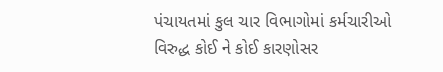પંચાયતમાં કુલ ચાર વિભાગોમાં કર્મચારીઓ વિરુદ્ધ કોઈ ને કોઈ કારણોસર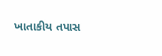ખાતાકીય તપાસ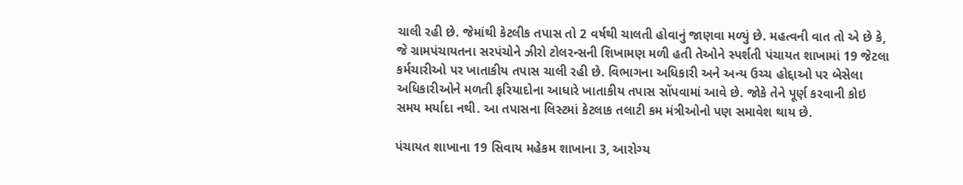ચાલી રહી છે. જેમાંથી કેટલીક તપાસ તો 2 વર્ષથી ચાલતી હોવાનું જાણવા મળ્યું છે. મહત્વની વાત તો એ છે કે, જે ગ્રામપંચાયતના સરપંચોને ઝીરો ટોલરન્સની શિખામણ મળી હતી તેઓને સ્પર્શતી પંચાયત શાખામાં 19 જેટલા કર્મચારીઓ પર ખાતાકીય તપાસ ચાલી રહી છે. વિભાગના અધિકારી અને અન્ય ઉચ્ચ હોદ્દાઓ પર બેસેલા અધિકારીઓને મળતી ફરિયાદોના આધારે ખાતાકીય તપાસ સોંપવામાં આવે છે. જોકે તેને પૂર્ણ કરવાની કોઇ સમય મર્યાદા નથી. આ તપાસના લિસ્ટમાં કેટલાક તલાટી કમ મંત્રીઓનો પણ સમાવેશ થાય છે.

પંચાયત શાખાના 19 સિવાય મહેકમ શાખાના 3, આરોગ્ય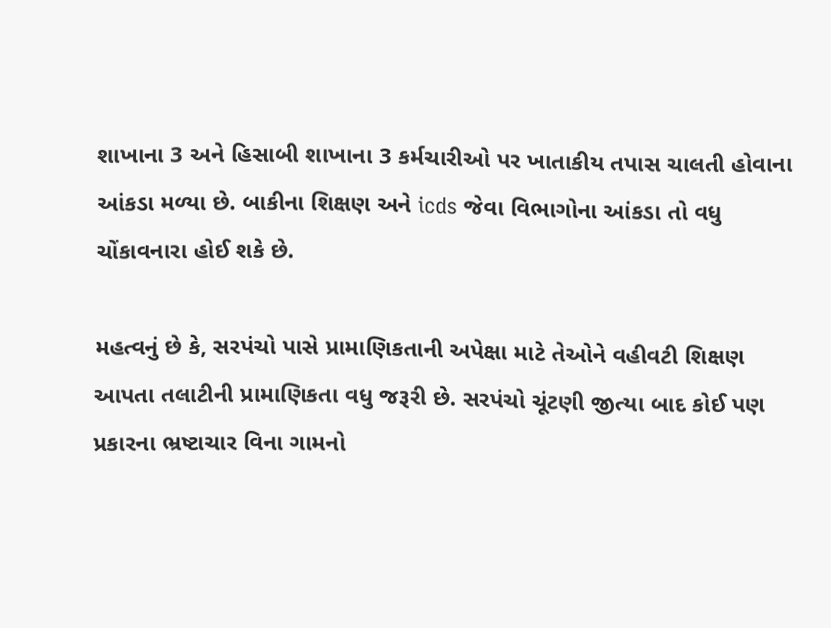શાખાના 3 અને હિસાબી શાખાના 3 કર્મચારીઓ પર ખાતાકીય તપાસ ચાલતી હોવાના આંકડા મળ્યા છે. બાકીના શિક્ષણ અને icds જેવા વિભાગોના આંકડા તો વધુ ચોંકાવનારા હોઈ શકે છે.

મહત્વનું છે કે, સરપંચો પાસે પ્રામાણિકતાની અપેક્ષા માટે તેઓને વહીવટી શિક્ષણ આપતા તલાટીની પ્રામાણિકતા વધુ જરૂરી છે. સરપંચો ચૂંટણી જીત્યા બાદ કોઈ પણ પ્રકારના ભ્રષ્ટાચાર વિના ગામનો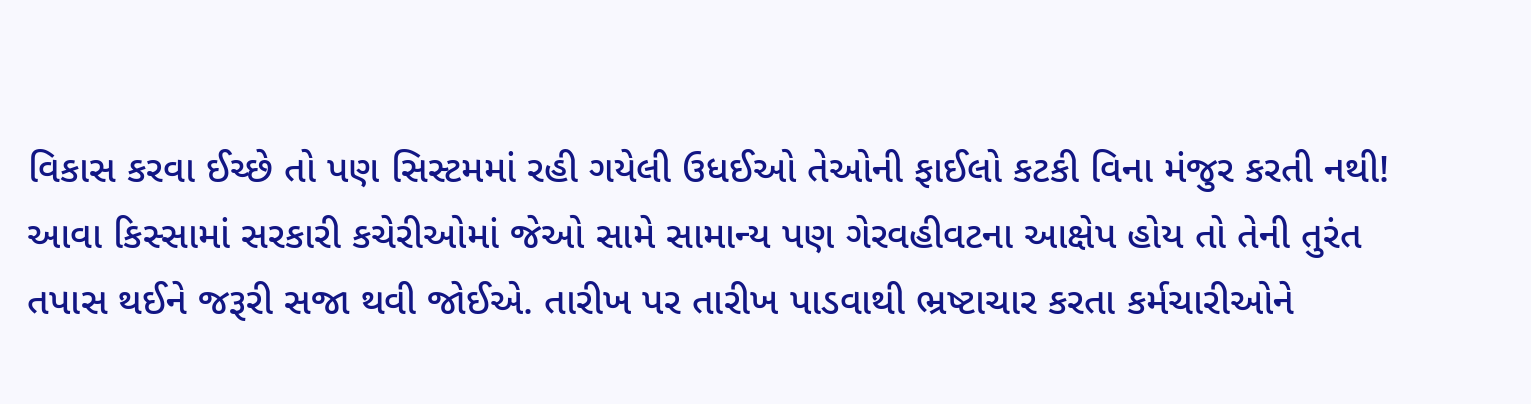વિકાસ કરવા ઈચ્છે તો પણ સિસ્ટમમાં રહી ગયેલી ઉધઈઓ તેઓની ફાઈલો કટકી વિના મંજુર કરતી નથી! આવા કિસ્સામાં સરકારી કચેરીઓમાં જેઓ સામે સામાન્ય પણ ગેરવહીવટના આક્ષેપ હોય તો તેની તુરંત તપાસ થઈને જરૂરી સજા થવી જોઈએ. તારીખ પર તારીખ પાડવાથી ભ્રષ્ટાચાર કરતા કર્મચારીઓને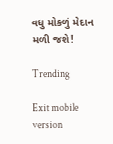વધુ મોકળું મેદાન મળી જશે!

Trending

Exit mobile version